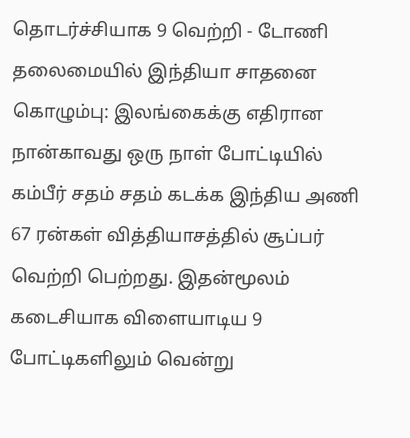தொடர்ச்சியாக 9 வெற்றி - டோணி தலைமையில் இந்தியா சாதனை
கொழும்பு: இலங்கைக்கு எதிரான நான்காவது ஒரு நாள் போட்டியில் கம்பீர் சதம் சதம் கடக்க இந்திய அணி 67 ரன்கள் வித்தியாசத்தில் சூப்பர் வெற்றி பெற்றது. இதன்மூலம் கடைசியாக விளையாடிய 9 போட்டிகளிலும் வென்று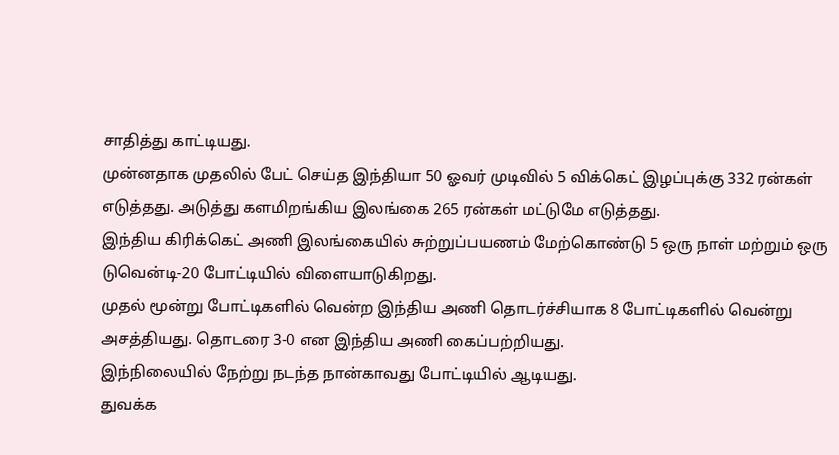சாதித்து காட்டியது.
முன்னதாக முதலில் பேட் செய்த இந்தியா 50 ஓவர் முடிவில் 5 விக்கெட் இழப்புக்கு 332 ரன்கள் எடுத்தது. அடுத்து களமிறங்கிய இலங்கை 265 ரன்கள் மட்டுமே எடுத்தது.
இந்திய கிரிக்கெட் அணி இலங்கையில் சுற்றுப்பயணம் மேற்கொண்டு 5 ஒரு நாள் மற்றும் ஒரு டுவென்டி-20 போட்டியில் விளையாடுகிறது.
முதல் மூன்று போட்டிகளில் வென்ற இந்திய அணி தொடர்ச்சியாக 8 போட்டிகளில் வென்று அசத்தியது. தொடரை 3-0 என இந்திய அணி கைப்பற்றியது.
இந்நிலையில் நேற்று நடந்த நான்காவது போட்டியில் ஆடியது.
துவக்க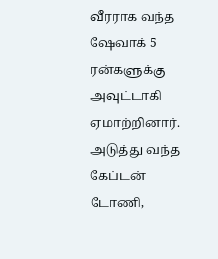வீரராக வந்த ஷேவாக் 5 ரன்களுக்கு அவுட்டாகி ஏமாற்றினார்.
அடுத்து வந்த கேப்டன் டோணி,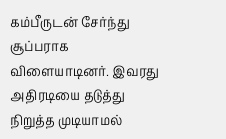கம்பீருடன் சேர்ந்து சூப்பராக விளையாடினர். இவரது அதிரடியை தடுத்து நிறுத்த முடியாமல்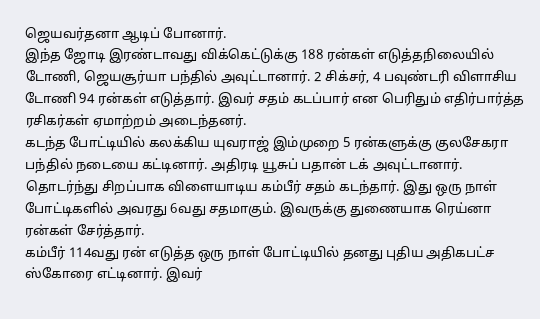ஜெயவர்தனா ஆடிப் போனார்.
இந்த ஜோடி இரண்டாவது விக்கெட்டுக்கு 188 ரன்கள் எடுத்தநிலையில் டோணி, ஜெயசூர்யா பந்தில் அவுட்டானார். 2 சிக்சர், 4 பவுண்டரி விளாசிய டோணி 94 ரன்கள் எடுத்தார். இவர் சதம் கடப்பார் என பெரிதும் எதிர்பார்த்த ரசிகர்கள் ஏமாற்றம் அடைந்தனர்.
கடந்த போட்டியில் கலக்கிய யுவராஜ் இம்முறை 5 ரன்களுக்கு குலசேகரா பந்தில் நடையை கட்டினார். அதிரடி யூசுப் பதான் டக் அவுட்டானார்.
தொடர்ந்து சிறப்பாக விளையாடிய கம்பீர் சதம் கடந்தார். இது ஒரு நாள் போட்டிகளில் அவரது 6வது சதமாகும். இவருக்கு துணையாக ரெய்னா ரன்கள் சேர்த்தார்.
கம்பீர் 114வது ரன் எடுத்த ஒரு நாள் போட்டியில் தனது புதிய அதிகபட்ச ஸ்கோரை எட்டினார். இவர்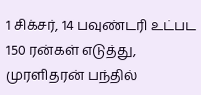1 சிக்சர், 14 பவுண்டரி உட்பட 150 ரன்கள் எடுத்து, முரளிதரன் பந்தில்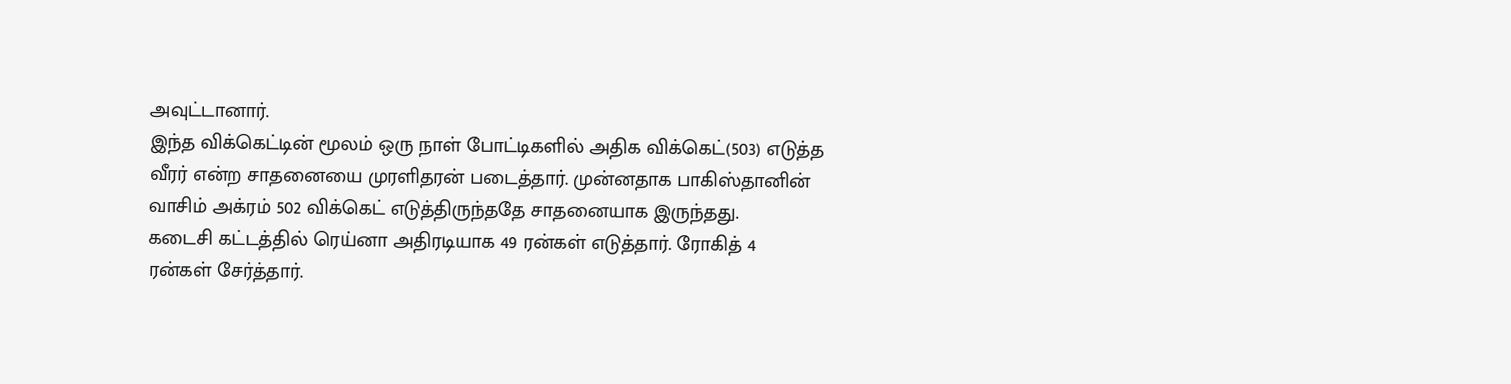அவுட்டானார்.
இந்த விக்கெட்டின் மூலம் ஒரு நாள் போட்டிகளில் அதிக விக்கெட்(503) எடுத்த வீரர் என்ற சாதனையை முரளிதரன் படைத்தார். முன்னதாக பாகிஸ்தானின் வாசிம் அக்ரம் 502 விக்கெட் எடுத்திருந்ததே சாதனையாக இருந்தது.
கடைசி கட்டத்தில் ரெய்னா அதிரடியாக 49 ரன்கள் எடுத்தார். ரோகித் 4 ரன்கள் சேர்த்தார்.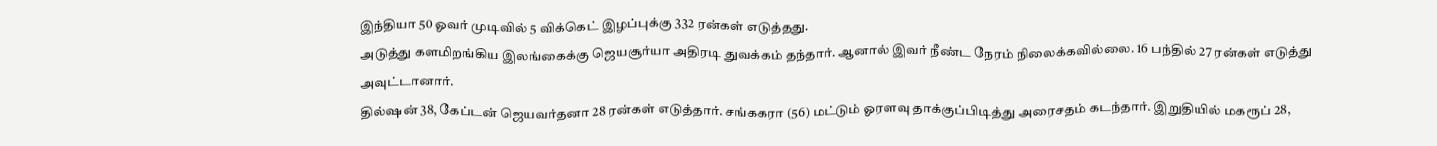இந்தியா 50 ஓவர் முடிவில் 5 விக்கெட் இழப்புக்கு 332 ரன்கள் எடுத்தது.
அடுத்து களமிறங்கிய இலங்கைக்கு ஜெயசூர்யா அதிரடி துவக்கம் தந்தார். ஆனால் இவர் நீண்ட நேரம் நிலைக்கவில்லை. 16 பந்தில் 27 ரன்கள் எடுத்து அவுட்டானார்.
தில்ஷன் 38, கேப்டன் ஜெயவர்தனா 28 ரன்கள் எடுத்தார். சங்ககரா (56) மட்டும் ஓரளவு தாக்குப்பிடித்து அரைசதம் கடந்தார். இறுதியில் மகரூப் 28,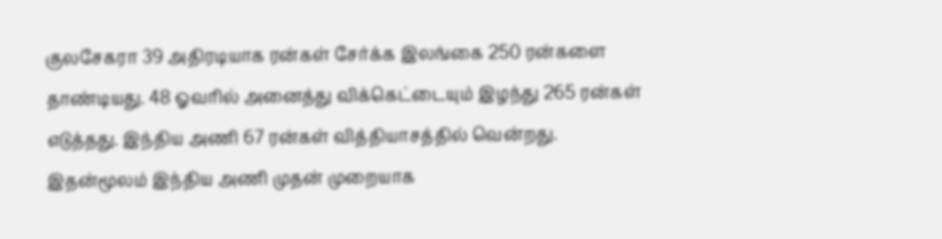குலசேகரா 39 அதிரடியாக ரன்கள் சேர்க்க இலங்கை 250 ரன்களை தாண்டியது. 48 ஓவரில் அனைத்து விக்கெட்டையும் இழந்து 265 ரன்கள் எடுத்தது. இந்திய அணி 67 ரன்கள் வித்தியாசத்தில் வென்றது.
இதன்மூலம் இந்திய அணி முதன் முறையாக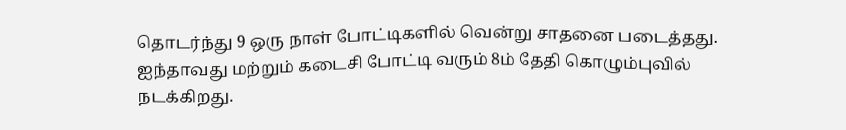தொடர்ந்து 9 ஒரு நாள் போட்டிகளில் வென்று சாதனை படைத்தது.
ஐந்தாவது மற்றும் கடைசி போட்டி வரும் 8ம் தேதி கொழும்புவில் நடக்கிறது.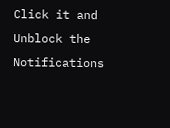Click it and Unblock the Notifications